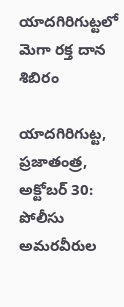యాద‌గిరిగుట్ట‌లో మెగా రక్త దాన శిబిరం

యాదగిరిగుట్ట, ప్రజాతంత్ర,  అక్టోబర్ 30: పోలీసు అమరవీరుల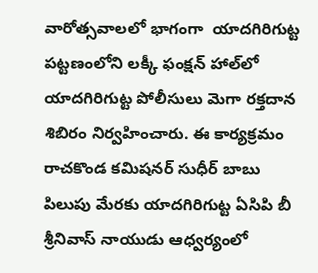వారోత్సవాలలో భాగంగా  యాదగిరిగుట్ట పట్టణంలోని లక్కీ ఫంక్షన్ హాల్‌లో యాదగిరిగుట్ట పోలీసులు మెగా రక్తదాన శిబిరం నిర్వహించారు. ఈ కార్యక్రమం రాచకొండ కమిషనర్ సుధీర్ బాబు పిలుపు మేరకు యాదగిరిగుట్ట ఏసిపి బీ శ్రీనివాస్ నాయుడు ఆధ్వర్యంలో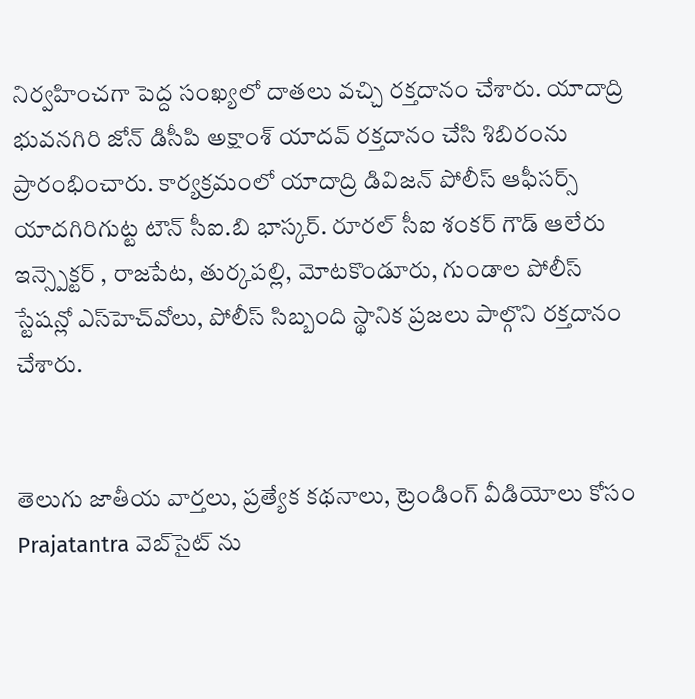నిర్వ‌హించ‌గా పెద్ద సంఖ్య‌లో దాత‌లు వ‌చ్చి ర‌క్త‌దానం చేశారు. యాదాద్రి భువనగిరి జోన్‌ డిసీపి అక్షాంశ్ యాదవ్ రక్తదానం చేసి శిబిరంను ప్రారంభించారు. కార్యక్రమంలో యాదాద్రి డివిజన్ పోలీస్ ఆఫీసర్స్ యాదగిరిగుట్ట టౌన్ సీఐ.బి భాస్కర్. రూరల్ సీఐ శంకర్ గౌడ్ ఆలేరు ఇన్స్పెక్టర్ , రాజ‌పేట‌, తుర్కపల్లి, మోటకొండూరు, గుండాల పోలీస్ స్టేషన్లో ఎస్‌హెచ్‌వోలు, పోలీస్ సిబ్బంది స్థానిక ప్రజలు పాల్గొని రక్తదానం చేశారు.


తెలుగు జాతీయ వార్తలు, ప్రత్యేక కథనాలు, ట్రెండింగ్ వీడియోలు కోసం Prajatantra వెబ్‌సైట్ ను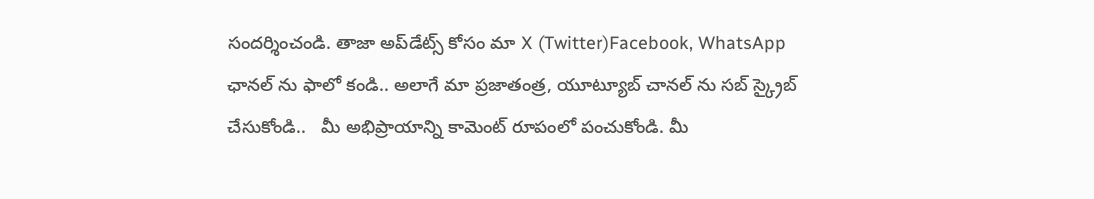సందర్శించండి. తాజా అప్‌డేట్స్ కోసం మా X (Twitter)Facebook, WhatsApp ఛానల్ ను ఫాలో కండి.. అలాగే మా ప్రజాతంత్ర, యూట్యూబ్ చానల్ ను సబ్ స్క్రైబ్ చేసుకోండి..   మీ అభిప్రాయాన్ని కామెంట్ రూపంలో పంచుకోండి. మీ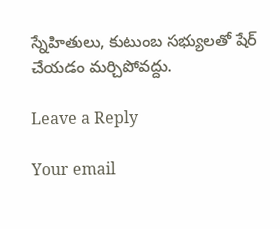స్నేహితులు, కుటుంబ సభ్యులతో షేర్ చేయడం మర్చిపోవద్దు.

Leave a Reply

Your email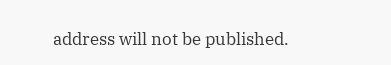address will not be published.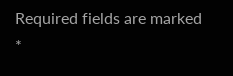Required fields are marked *